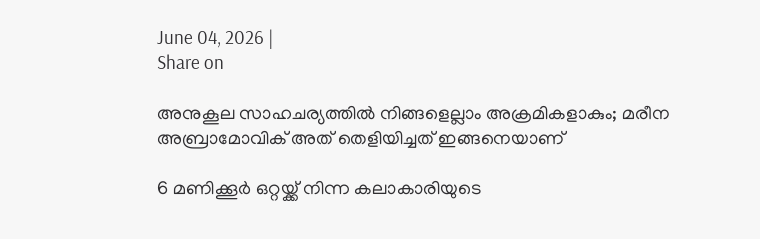June 04, 2026 |
Share on

അനുകൂല സാഹചര്യത്തില്‍ നിങ്ങളെല്ലാം അക്രമികളാകും; മരീന അബ്രാമോവിക് അത് തെളിയിച്ചത് ഇങ്ങനെയാണ്

6 മണിക്കൂര്‍ ഒറ്റയ്ക്ക് നിന്ന കലാകാരിയുടെ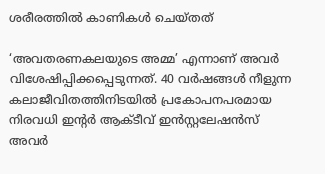ശരീരത്തില്‍ കാണികള്‍ ചെയ്തത്

‘അവതരണകലയുടെ അമ്മ’ എന്നാണ് അവര്‍ വിശേഷിപ്പിക്കപ്പെടുന്നത്. 40 വര്‍ഷങ്ങള്‍ നീളുന്ന കലാജീവിതത്തിനിടയില്‍ പ്രകോപനപരമായ നിരവധി ഇന്റര്‍ ആക്ടീവ് ഇന്‍സ്റ്റലേഷന്‍സ് അവര്‍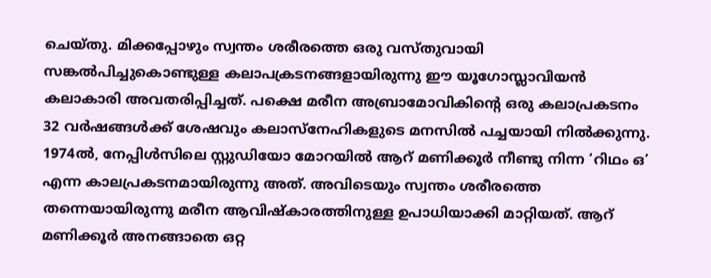ചെയ്തു. മിക്കപ്പോഴും സ്വന്തം ശരീരത്തെ ഒരു വസ്തുവായി സങ്കല്‍പിച്ചുകൊണ്ടുള്ള കലാപക്രടനങ്ങളായിരുന്നു ഈ യൂഗോസ്ലാവിയന്‍ കലാകാരി അവതരിപ്പിച്ചത്. പക്ഷെ മരീന അബ്രാമോവികിന്റെ ഒരു കലാപ്രകടനം 32 വര്‍ഷങ്ങള്‍ക്ക് ശേഷവും കലാസ്‌നേഹികളുടെ മനസില്‍ പച്ചയായി നില്‍ക്കുന്നു. 1974ല്‍, നേപ്പിള്‍സിലെ സ്റ്റുഡിയോ മോറയില്‍ ആറ് മണിക്കൂര്‍ നീണ്ടു നിന്ന ‘റിഥം ഒ’ എന്ന കാലപ്രകടനമായിരുന്നു അത്. അവിടെയും സ്വന്തം ശരീരത്തെ തന്നെയായിരുന്നു മരീന ആവിഷ്‌കാരത്തിനുള്ള ഉപാധിയാക്കി മാറ്റിയത്. ആറ് മണിക്കൂര്‍ അനങ്ങാതെ ഒറ്റ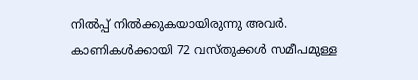നില്‍പ്പ് നില്‍ക്കുകയായിരുന്നു അവര്‍. കാണികള്‍ക്കായി 72 വസ്തുക്കള്‍ സമീപമുള്ള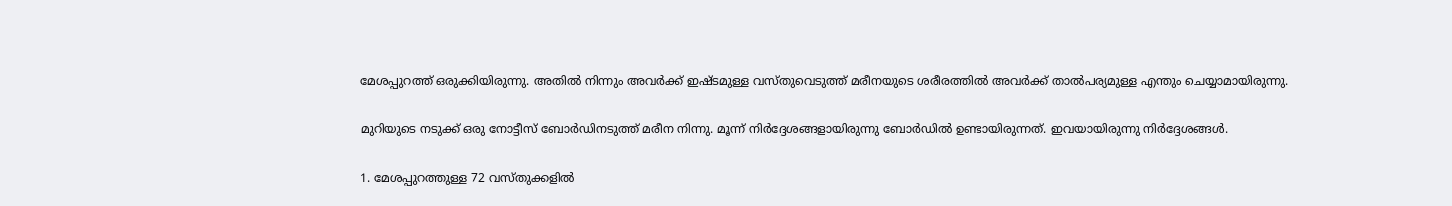മേശപ്പുറത്ത് ഒരുക്കിയിരുന്നു. അതില്‍ നിന്നും അവര്‍ക്ക് ഇഷ്ടമുള്ള വസ്തുവെടുത്ത് മരീനയുടെ ശരീരത്തില്‍ അവര്‍ക്ക് താല്‍പര്യമുള്ള എന്തും ചെയ്യാമായിരുന്നു.

മുറിയുടെ നടുക്ക് ഒരു നോട്ടീസ് ബോര്‍ഡിനടുത്ത് മരീന നിന്നു. മൂന്ന് നിര്‍ദ്ദേശങ്ങളായിരുന്നു ബോര്‍ഡില്‍ ഉണ്ടായിരുന്നത്. ഇവയായിരുന്നു നിര്‍ദ്ദേശങ്ങള്‍.

1. മേശപ്പുറത്തുള്ള 72 വസ്തുക്കളില്‍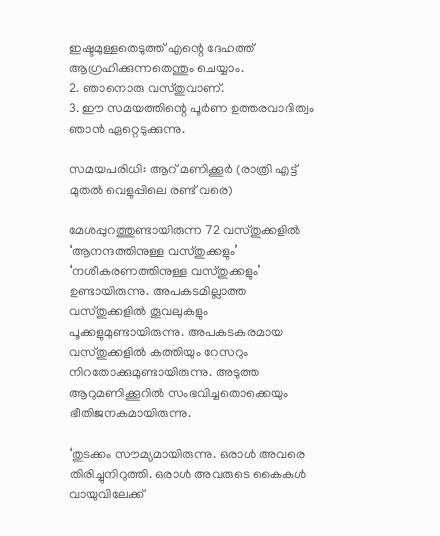ഇഷ്ടമുള്ളതെടുത്ത് എന്റെ ദേഹത്ത് ആഗ്രഹിക്കുന്നതെന്തും ചെയ്യാം.
2. ഞാനൊരു വസ്തുവാണ്.
3. ഈ സമയത്തിന്റെ പൂര്‍ണ ഉത്തരവാദിത്വം ഞാന്‍ ഏറ്റെടുക്കുന്നു.

സമയപരിധി: ആറ് മണിക്കൂര്‍ (രാത്രി എട്ട് മുതല്‍ വെളുപ്പിലെ രണ്ട് വരെ)

മേശപ്പുറത്തുണ്ടായിരുന്ന 72 വസ്തുക്കളില്‍ ‘ആനന്ദത്തിനുള്ള വസ്തുക്കളും’ ‘നശീകരണത്തിനുള്ള വസ്തുക്കളും’ ഉണ്ടായിരുന്നു. അപകടമില്ലാത്ത വസ്തുക്കളില്‍ തൂവലുകളും പൂക്കളുമുണ്ടായിരുന്നു. അപകടകരമായ വസ്തുക്കളില്‍ കത്തിയും റേസറും നിറതോക്കുമുണ്ടായിരുന്നു. അടുത്ത ആറുമണിക്കൂറില്‍ സംഭവിച്ചതൊക്കെയും ഭീതിജനകമായിരുന്നു.

‘തുടക്കം സൗമ്യമായിരുന്നു. ഒരാള്‍ അവരെ തിരിച്ചുനിറുത്തി. ഒരാള്‍ അവരുടെ കൈകള്‍ വായുവിലേക്ക്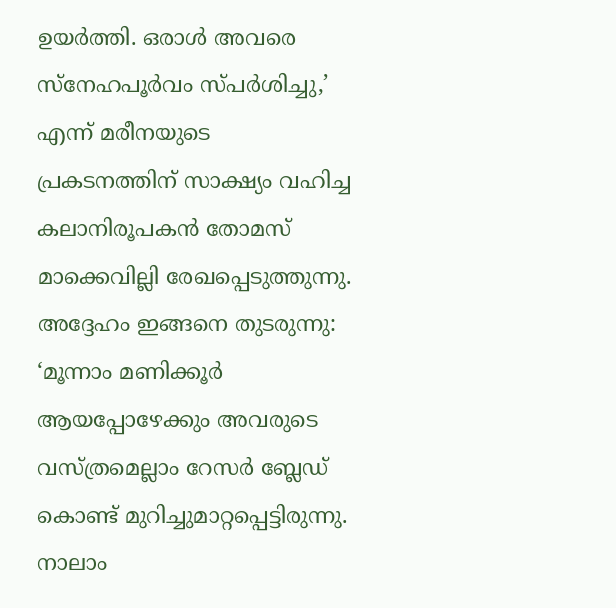ഉയര്‍ത്തി. ഒരാള്‍ അവരെ സ്‌നേഹപൂര്‍വം സ്പര്‍ശിച്ചു,’ എന്ന് മരീനയുടെ പ്രകടനത്തിന് സാക്ഷ്യം വഹിച്ച കലാനിരൂപകന്‍ തോമസ് മാക്കെവില്ലി രേഖപ്പെടുത്തുന്നു.
അദ്ദേഹം ഇങ്ങനെ തുടരുന്നു: ‘മൂന്നാം മണിക്കൂര്‍ ആയപ്പോഴേക്കും അവരുടെ വസ്ത്രമെല്ലാം റേസര്‍ ബ്ലേഡ് കൊണ്ട് മുറിച്ചുമാറ്റപ്പെട്ടിരുന്നു. നാലാം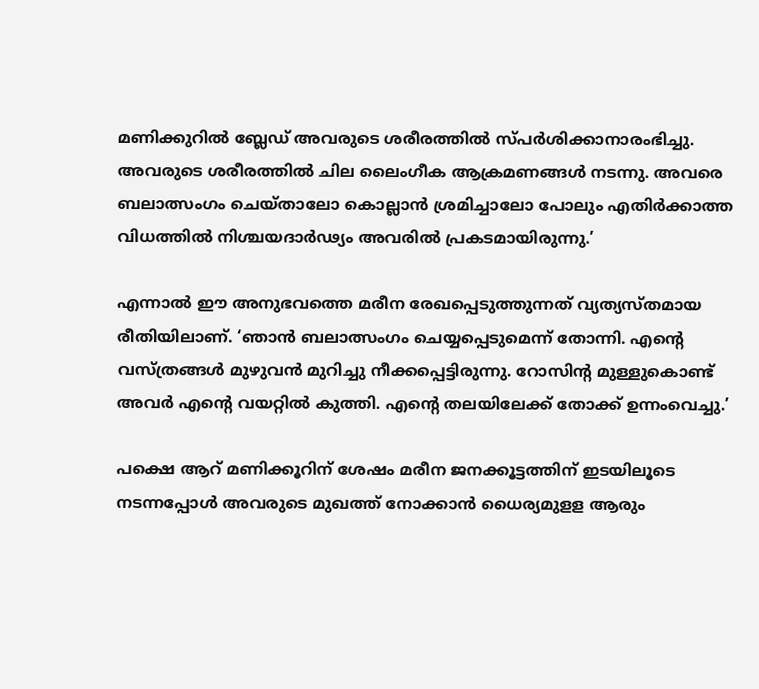മണിക്കുറില്‍ ബ്ലേഡ് അവരുടെ ശരീരത്തില്‍ സ്പര്‍ശിക്കാനാരംഭിച്ചു. അവരുടെ ശരീരത്തില്‍ ചില ലൈംഗീക ആക്രമണങ്ങള്‍ നടന്നു. അവരെ ബലാത്സംഗം ചെയ്താലോ കൊല്ലാന്‍ ശ്രമിച്ചാലോ പോലും എതിര്‍ക്കാത്ത വിധത്തില്‍ നിശ്ചയദാര്‍ഢ്യം അവരില്‍ പ്രകടമായിരുന്നു.’

എന്നാല്‍ ഈ അനുഭവത്തെ മരീന രേഖപ്പെടുത്തുന്നത് വ്യത്യസ്തമായ രീതിയിലാണ്. ‘ഞാന്‍ ബലാത്സംഗം ചെയ്യപ്പെടുമെന്ന് തോന്നി. എന്റെ വസ്ത്രങ്ങള്‍ മുഴുവന്‍ മുറിച്ചു നീക്കപ്പെട്ടിരുന്നു. റോസിന്റ മുള്ളുകൊണ്ട് അവര്‍ എന്റെ വയറ്റില്‍ കുത്തി. എന്റെ തലയിലേക്ക് തോക്ക് ഉന്നംവെച്ചു.’

പക്ഷെ ആറ് മണിക്കൂറിന് ശേഷം മരീന ജനക്കൂട്ടത്തിന് ഇടയിലൂടെ നടന്നപ്പോള്‍ അവരുടെ മുഖത്ത് നോക്കാന്‍ ധൈര്യമുളള ആരും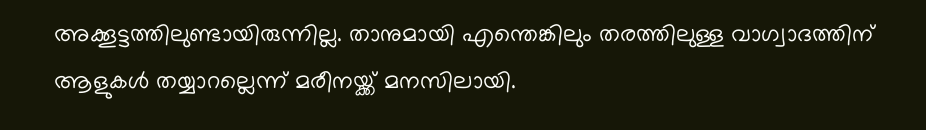അക്കൂട്ടത്തിലുണ്ടായിരുന്നില്ല. താനുമായി എന്തെങ്കിലും തരത്തിലുള്ള വാഗ്വാദത്തിന് ആളുകള്‍ തയ്യാറല്ലെന്ന് മരീനയ്ക്ക് മനസിലായി.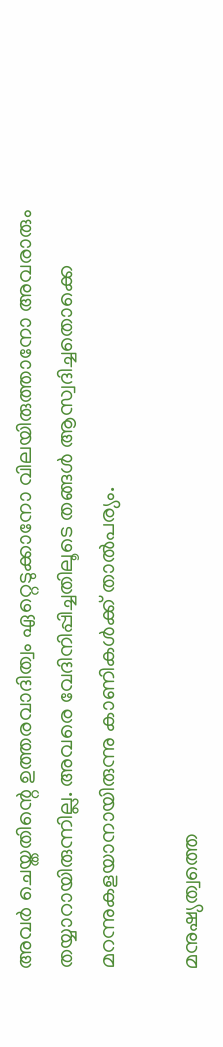അവര്‍ ചെയ്തതിന്റെ ഉത്തരവാദിത്വം ഏറ്റെടുക്കാനോ വിലയിരുത്താനോ അവരാരും തയ്യാറായിരുന്നില്ല. അവരെ വേദിനിപ്പിച്ചതിലൂടെ തങ്ങള്‍ ആസ്വദിച്ചതൊക്കെ മറന്നുകളയാനായിരുന്നു കാണികള്‍ക്ക് താല്‍പര്യം.

മനുഷ്യത്വത്തെ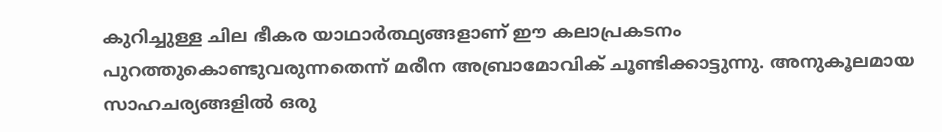കുറിച്ചുള്ള ചില ഭീകര യാഥാര്‍ത്ഥ്യങ്ങളാണ് ഈ കലാപ്രകടനം പുറത്തുകൊണ്ടുവരുന്നതെന്ന് മരീന അബ്രാമോവിക് ചൂണ്ടിക്കാട്ടുന്നു. അനുകൂലമായ സാഹചര്യങ്ങളില്‍ ഒരു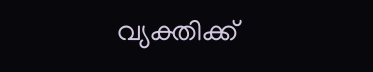വ്യക്തിക്ക്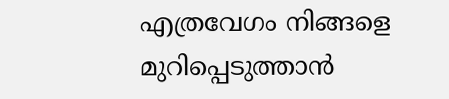എത്രവേഗം നിങ്ങളെ മുറിപ്പെടുത്താന്‍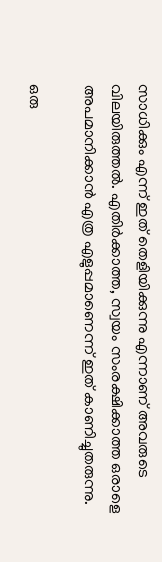സാധിക്കും എന്ന് ഇത് തെളിയിക്കുന്നു എന്നാണ് അവരുടെ വിലയിരുത്തല്‍. എതിര്‍ക്കാത്ത, സ്വയം സംരക്ഷിക്കാത്ത ഒരാളെ അപമാനിക്കാന്‍ എത്ര എളുപ്പമാണെന്ന് ഇത് കാണിച്ചുതരുന്നു.

ഒരു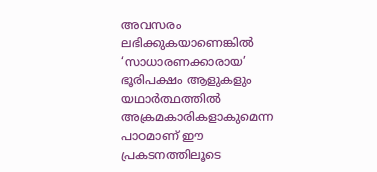അവസരം ലഭിക്കുകയാണെങ്കില്‍ ‘സാധാരണക്കാരായ’ ഭൂരിപക്ഷം ആളുകളും യഥാര്‍ത്ഥത്തില്‍ അക്രമകാരികളാകുമെന്ന പാഠമാണ് ഈ പ്രകടനത്തിലൂടെ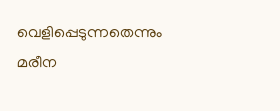വെളിപ്പെടുന്നതെന്നും മരീന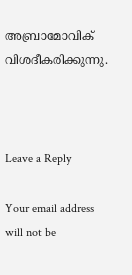അബ്രാമോവിക് വിശദീകരിക്കുന്നു.



Leave a Reply

Your email address will not be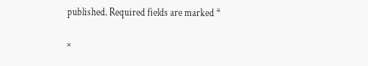published. Required fields are marked *

×